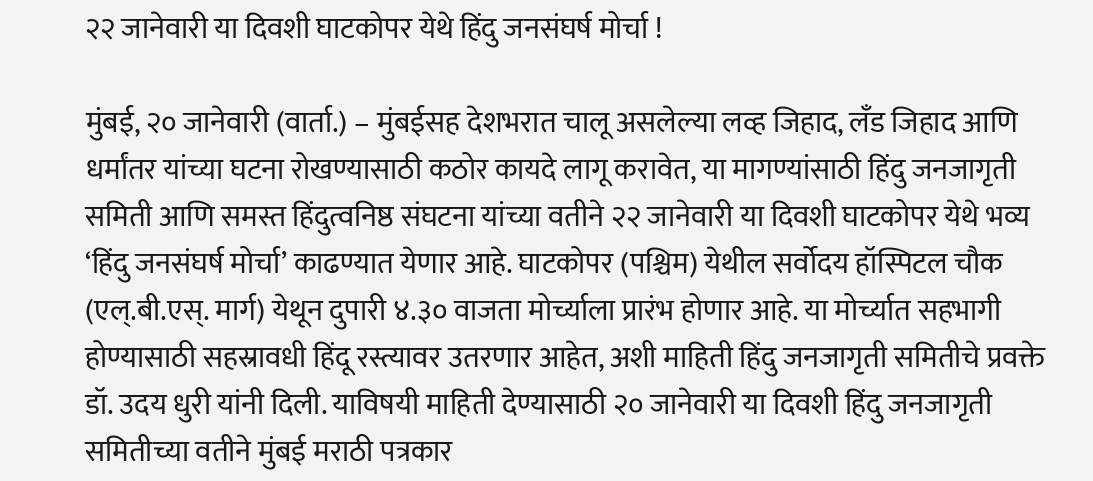२२ जानेवारी या दिवशी घाटकोपर येथे हिंदु जनसंघर्ष मोर्चा !

मुंबई, २० जानेवारी (वार्ता.) – मुंबईसह देशभरात चालू असलेल्या लव्ह जिहाद, लँड जिहाद आणि धर्मांतर यांच्या घटना रोखण्यासाठी कठोर कायदे लागू करावेत, या मागण्यांसाठी हिंदु जनजागृती समिती आणि समस्त हिंदुत्वनिष्ठ संघटना यांच्या वतीने २२ जानेवारी या दिवशी घाटकोपर येथे भव्य ‘हिंदु जनसंघर्ष मोर्चा’ काढण्यात येणार आहे. घाटकोपर (पश्चिम) येथील सर्वोदय हॉस्पिटल चौक (एल्.बी.एस्. मार्ग) येथून दुपारी ४.३० वाजता मोर्च्याला प्रारंभ होणार आहे. या मोर्च्यात सहभागी होण्यासाठी सहस्रावधी हिंदू रस्त्यावर उतरणार आहेत, अशी माहिती हिंदु जनजागृती समितीचे प्रवक्ते डॉ. उदय धुरी यांनी दिली. याविषयी माहिती देण्यासाठी २० जानेवारी या दिवशी हिंदु जनजागृती समितीच्या वतीने मुंबई मराठी पत्रकार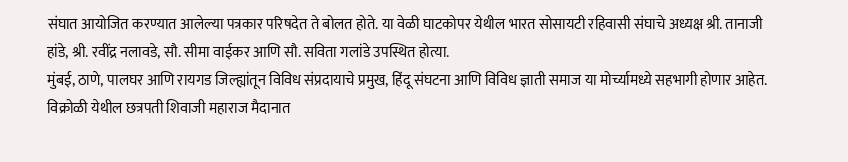संघात आयोजित करण्यात आलेल्या पत्रकार परिषदेत ते बोलत होते. या वेळी घाटकोपर येथील भारत सोसायटी रहिवासी संघाचे अध्यक्ष श्री. तानाजी हांडे, श्री. रवींद्र नलावडे, सौ. सीमा वाईकर आणि सौ. सविता गलांडे उपस्थित होत्या.
मुंबई, ठाणे, पालघर आणि रायगड जिल्ह्यांतून विविध संप्रदायाचे प्रमुख, हिंदू संघटना आणि विविध ज्ञाती समाज या मोर्च्यामध्ये सहभागी होणार आहेत. विक्रोळी येथील छत्रपती शिवाजी महाराज मैदानात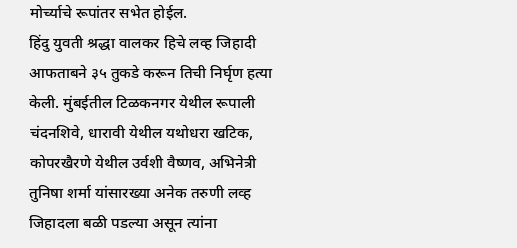मोर्च्याचे रूपांतर सभेत होईल.
हिंदु युवती श्रद्धा वालकर हिचे लव्ह जिहादी आफताबने ३५ तुकडे करून तिची निर्घृण हत्या केली. मुंबईतील टिळकनगर येथील रूपाली चंदनशिवे, धारावी येथील यथोधरा खटिक, कोपरखैरणे येथील उर्वशी वैष्णव, अभिनेत्री तुनिषा शर्मा यांसारख्या अनेक तरुणी लव्ह जिहादला बळी पडल्या असून त्यांना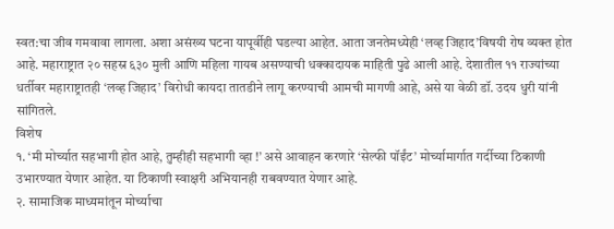स्वत:चा जीव गमवावा लागला. अशा असंख्य घटना यापूर्वीही घडल्या आहेत. आता जनतेमध्येही ‘लव्ह जिहाद’विषयी रोष व्यक्त होत आहे. महाराष्ट्रात २० सहस्र ६३० मुली आणि महिला गायब असण्याची धक्कादायक माहिती पुढे आली आहे. देशातील ११ राज्यांच्या धर्तीवर महाराष्ट्रातही ‘लव्ह जिहाद’ विरोधी कायदा तातडीने लागू करण्याची आमची मागणी आहे, असे या वेळी डॉ. उदय धुरी यांनी सांगितले.
विशेष
१. ‘मी मोर्च्यात सहभागी होत आहे, तुम्हीही सहभागी व्हा !’ असे आवाहन करणारे ‘सेल्फी पॉईंट’ मोर्च्यामार्गात गर्दीच्या ठिकाणी उभारण्यात येणार आहेत. या ठिकाणी स्वाक्षरी अभियानही राबवण्यात येणार आहे.
२. सामाजिक माध्यमांतून मोर्च्याचा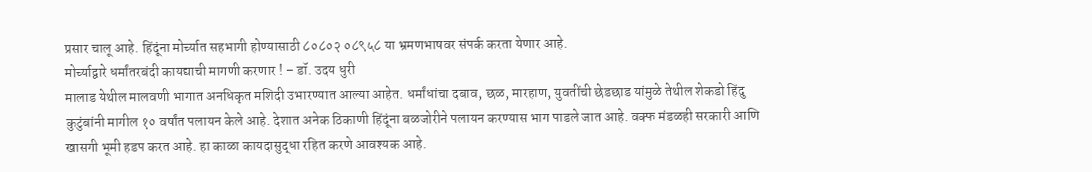प्रसार चालू आहे. हिंदूंना मोर्च्यात सहभागी होण्यासाठी ८०८०२ ०८९५८ या भ्रमणभाषवर संपर्क करता येणार आहे.
मोर्च्याद्वारे धर्मांतरबंदी कायद्याची मागणी करणार ! – डॉ. उदय धुरी
मालाड येथील मालवणी भागात अनधिकृत मशिदी उभारण्यात आल्या आहेत. धर्मांधांचा दबाव, छळ, मारहाण, युवतींची छेडछाड यांमुळे तेथील शेकडो हिंदु कुटुंबांनी मागील १० वर्षांत पलायन केले आहे. देशात अनेक ठिकाणी हिंदूंना बळजोरीने पलायन करण्यास भाग पाडले जात आहे. वक्फ मंडळही सरकारी आणि खासगी भूमी हडप करत आहे. हा काळा कायदासुद्धा रहित करणे आवश्यक आहे.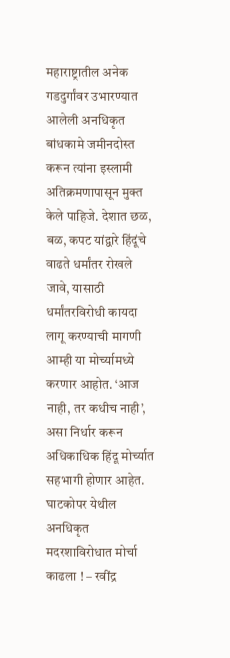महाराष्ट्रातील अनेक गडदुर्गांवर उभारण्यात आलेली अनधिकृत बांधकामे जमीनदोस्त करून त्यांना इस्लामी अतिक्रमणापासून मुक्त केले पाहिजे. देशात छळ, बळ, कपट यांद्वारे हिंदूंचे वाढते धर्मांतर रोखले जावे, यासाठी धर्मांतरविरोधी कायदा लागू करण्याची मागणी आम्ही या मोर्च्यामध्ये करणार आहोत. ‘आज नाही, तर कधीच नाही’, असा निर्धार करून अधिकाधिक हिंदू मोर्च्यात सहभागी होणार आहेत.
घाटकोपर येथील अनधिकृत मदरशाविरोधात मोर्चा काढला ! – रवींद्र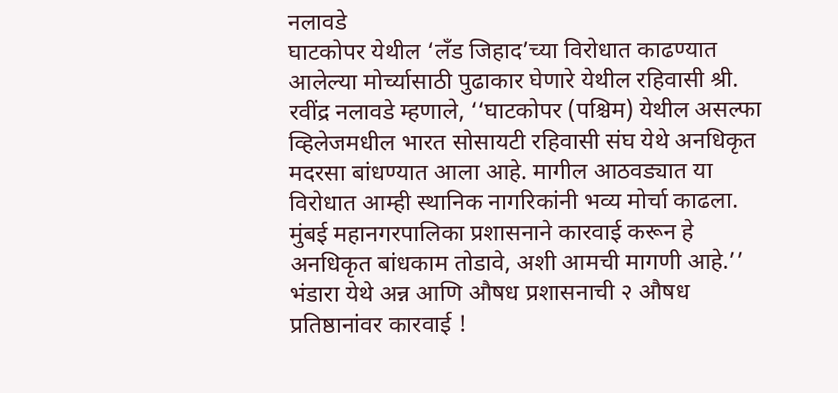नलावडे
घाटकोपर येथील ‘लँड जिहाद’च्या विरोधात काढण्यात आलेल्या मोर्च्यासाठी पुढाकार घेणारे येथील रहिवासी श्री. रवींद्र नलावडे म्हणाले, ‘‘घाटकोपर (पश्चिम) येथील असल्फा व्हिलेजमधील भारत सोसायटी रहिवासी संघ येथे अनधिकृत मदरसा बांधण्यात आला आहे. मागील आठवड्यात या विरोधात आम्ही स्थानिक नागरिकांनी भव्य मोर्चा काढला. मुंबई महानगरपालिका प्रशासनाने कारवाई करून हे अनधिकृत बांधकाम तोडावे, अशी आमची मागणी आहे.’’
भंडारा येथे अन्न आणि औषध प्रशासनाची २ औषध प्रतिष्ठानांवर कारवाई !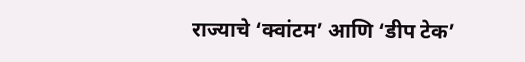राज्याचे ‘क्वांटम’ आणि ‘डीप टेक’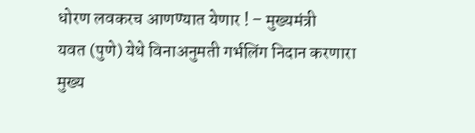धोरण लवकरच आणण्यात येणार ! – मुख्यमंत्री
यवत (पुणे) येथे विनाअनुमती गर्भलिंग निदान करणारा मुख्य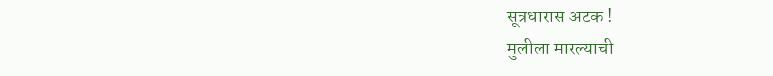सूत्रधारास अटक !
मुलीला मारल्याची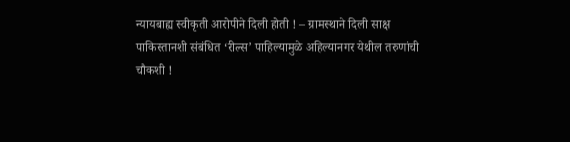न्यायबाह्य स्वीकृती आरोपीने दिली होती ! – ग्रामस्थाने दिली साक्ष
पाकिस्तानशी संबंधित ‘रील्स’ पाहिल्यामुळे अहिल्यानगर येथील तरुणांची चौकशी !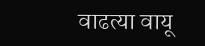वाढत्या वायू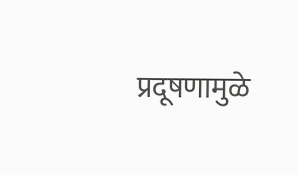प्रदूषणामुळे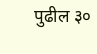पुढील ३०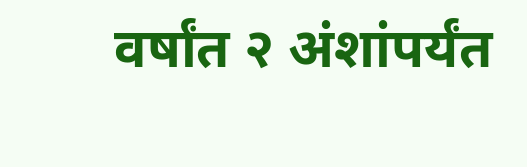वर्षांत २ अंशांपर्यंत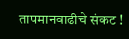तापमानवाढीचे संकट !